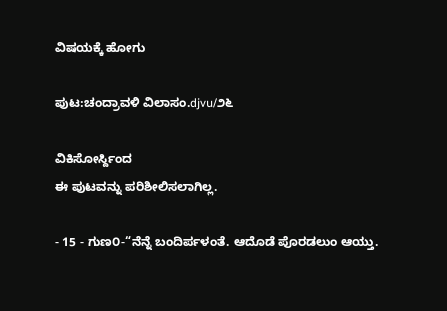ವಿಷಯಕ್ಕೆ ಹೋಗು

ಪುಟ:ಚಂದ್ರಾವಳಿ ವಿಲಾಸಂ.djvu/೨೬

ವಿಕಿಸೋರ್ಸ್ದಿಂದ
ಈ ಪುಟವನ್ನು ಪರಿಶೀಲಿಸಲಾಗಿಲ್ಲ.

- 15 - ಗುಣ೦-“ನೆನ್ನೆ ಬಂದಿರ್ಪಳಂತೆ. ಆದೊಡೆ ಪೊರಡಲುಂ ಆಯ್ತು.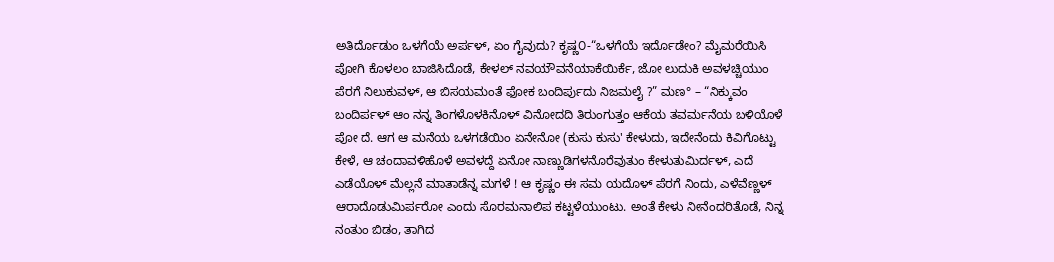ಅತಿರ್ದೊಡುಂ ಒಳಗೆಯೆ ಅರ್ಪಳ್, ಏಂ ಗೈವುದು? ಕೃಷ್ಣ೦-“ಒಳಗೆಯೆ ಇರ್ದೊಡೇಂ? ಮೈಮರೆಯಿಸಿ ಪೋಗಿ ಕೊಳಲಂ ಬಾಜಿಸಿದೊಡೆ, ಕೇಳಲ್ ನವಯೌವನೆಯಾಕೆಯಿರ್ಕೆ, ಜೋ ಲುದುಕಿ ಅವಳಚ್ಚಿಯುಂ ಪೆರಗೆ ನಿಲುಕುವಳ್, ಆ ಬಿಸಯಮಂತೆ ಫೋಕ ಬಂದಿರ್ಪುದು ನಿಜಮಲೈ ?” ಮಣ° – “ನಿಕ್ಕುವಂ ಬಂದಿರ್ಪಳ್ ಆಂ ನನ್ನ ತಿಂಗಳೊಳಕಿನೊಳ್ ವಿನೋದದಿ ತಿರುಂಗುತ್ತಂ ಆಕೆಯ ತವರ್ಮನೆಯ ಬಳಿಯೊಳೆ ಪೋ ದೆ. ಆಗ ಆ ಮನೆಯ ಒಳಗಡೆಯಿಂ ಏನೇನೋ (ಕುಸು ಕುಸು' ಕೇಳುದು, ಇದೇನೆಂದು ಕಿವಿಗೊಟ್ಟು ಕೇಳೆ, ಆ ಚಂದಾವಳಿಹೊಳೆ ಅವಳದ್ದೆ ಏನೋ ನಾಣ್ಣುಡಿಗಳನೊರೆವುತುಂ ಕೇಳುತುಮಿರ್ದಳ್, ಎದೆ ಎಡೆಯೊಳ್ ಮೆಲ್ಲನೆ ಮಾತಾಡೆನ್ನ ಮಗಳೆ ! ಆ ಕೃಷ್ಣಂ ಈ ಸಮ ಯದೊಳ್ ಪೆರಗೆ ನಿಂದು, ಎಳೆವೆಣ್ಣಳ್‌ ಆರಾದೊಡುಮಿರ್ಪರೋ ಎಂದು ಸೊರಮನಾಲಿಪ ಕಟ್ಟಳೆಯುಂಟು. ಅಂತೆ ಕೇಳು ನೀನೆಂದರಿತೊಡೆ, ನಿನ್ನ ನಂತುಂ ಬಿಡಂ, ತಾಗಿದ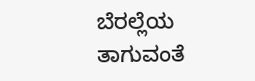ಬೆರಲ್ಲೆಯ ತಾಗುವಂತೆ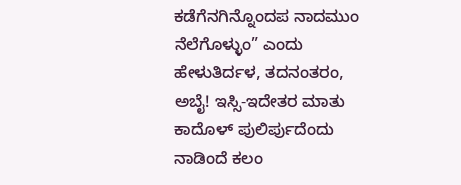ಕಡೆಗೆನಗಿನ್ನೊಂದಪ ನಾದಮುಂ ನೆಲೆಗೊಳ್ಳುಂ” ಎಂದು ಹೇಳುತಿರ್ದಳ, ತದನಂತರಂ, ಅಬೈ! ಇಸ್ಸಿ-ಇದೇತರ ಮಾತು ಕಾದೊಳ್ ಪುಲಿರ್ಪುದೆಂದು ನಾಡಿಂದೆ ಕಲಂ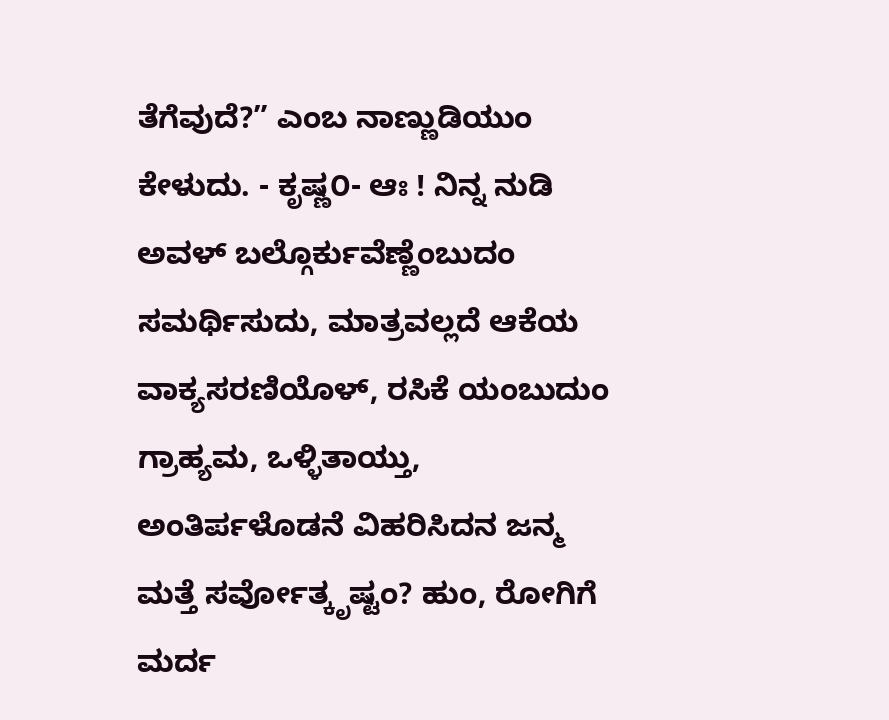ತೆಗೆವುದೆ?” ಎಂಬ ನಾಣ್ಣುಡಿಯುಂ ಕೇಳುದು. - ಕೃಷ್ಣ೦- ಆಃ ! ನಿನ್ನ ನುಡಿ ಅವಳ್ ಬಲ್ಗೊರ್ಕುವೆಣ್ಣೆಂಬುದಂ ಸಮರ್ಥಿಸುದು, ಮಾತ್ರವಲ್ಲದೆ ಆಕೆಯ ವಾಕ್ಯಸರಣಿಯೊಳ್, ರಸಿಕೆ ಯಂಬುದುಂ ಗ್ರಾಹ್ಯಮ, ಒಳ್ಳಿತಾಯ್ತು, ಅಂತಿರ್ಪಳೊಡನೆ ವಿಹರಿಸಿದನ ಜನ್ಮ ಮತ್ತೆ ಸರ್ವೋತ್ಕೃಷ್ಟಂ? ಹುಂ, ರೋಗಿಗೆ ಮರ್ದ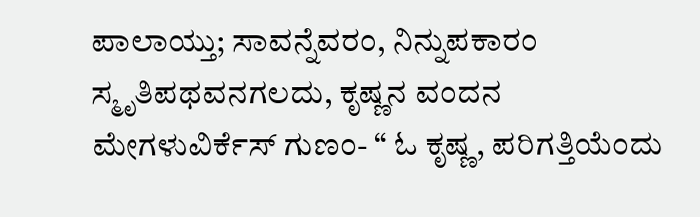ಪಾಲಾಯ್ತು; ಸಾವನ್ನೆವರಂ, ನಿನ್ನುಪಕಾರಂ ಸ್ಮೃತಿಪಥವನಗಲದು, ಕೃಷ್ಣನ ವಂದನ ಮೇಗಳುವಿರ್ಕೆಸ್ ಗುಣಂ- “ ಓ ಕೃಷ್ಣ, ಪರಿಗತ್ತಿಯೆಂದು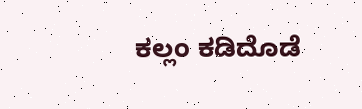ಕಲ್ಲಂ ಕಡಿದೊಡೆ